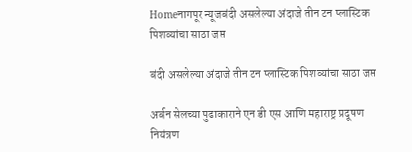Homeनागपूर न्यूजबंदी असलेल्या अंदाजे तीन टन प्लास्टिक पिशव्यांचा साठा जप्त

बंदी असलेल्या अंदाजे तीन टन प्लास्टिक पिशव्यांचा साठा जप्त

अर्बन सेलच्या पुढाकाराने एन डी एस आणि महाराष्ट्र प्रदूषण नियंत्रण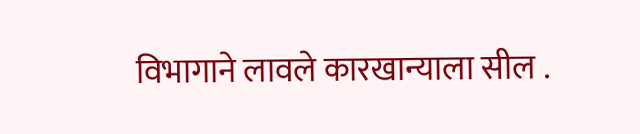विभागाने लावले कारखान्याला सील .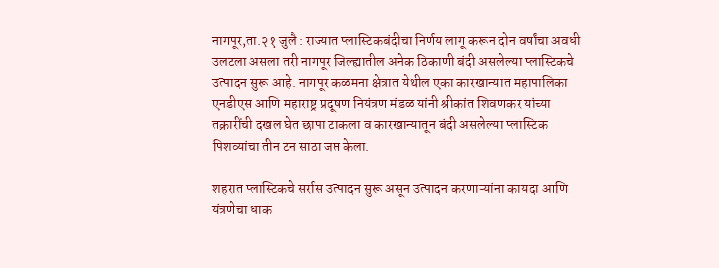नागपूर,ता.२१ जुलै : राज्यात प्लास्टिकबंदीचा निर्णय लागू करून दोन वर्षांचा अवधी उलटला असला तरी नागपूर जिल्ह्यातील अनेक ठिकाणी बंदी असलेल्या प्लास्टिकचे उत्पादन सुरू आहे. नागपूर कळमना क्षेत्रात येथील एका कारखान्यात महापालिका एनडीएस आणि महाराष्ट्र प्रदूषण नियंत्रण मंडळ यांनी श्रीकांत शिवणकर यांच्या तक्रारींची दखल घेत छापा टाकला व कारखान्यातून बंदी असलेल्या प्लास्टिक पिशव्यांचा तीन टन साठा जप्त केला.

शहरात प्लास्टिकचे सर्रास उत्पादन सुरू असून उत्पादन करणाऱ्यांना कायदा आणि यंत्रणेचा धाक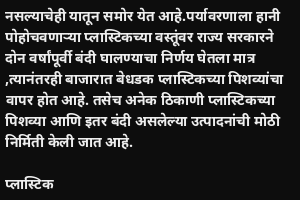नसल्याचेही यातून समोर येत आहे.पर्यावरणाला हानी पोहोचवणाऱ्या प्लास्टिकच्या वस्तूंवर राज्य सरकारने दोन वर्षांपूर्वी बंदी घालण्याचा निर्णय घेतला मात्र ,त्यानंतरही बाजारात बेधडक प्लास्टिकच्या पिशव्यांचा वापर होत आहे. तसेच अनेक ठिकाणी प्लास्टिकच्या पिशव्या आणि इतर बंदी असलेल्या उत्पादनांची मोठी निर्मिती केली जात आहे.

प्लास्टिक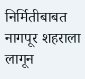निर्मितीबाबत नागपूर शहराला लागून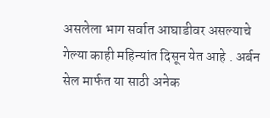असलेला भाग सर्वात आघाडीवर असल्याचे गेल्या काही महिन्यांत दिसून येत आहे . अर्बन सेल मार्फत या साठी अनेक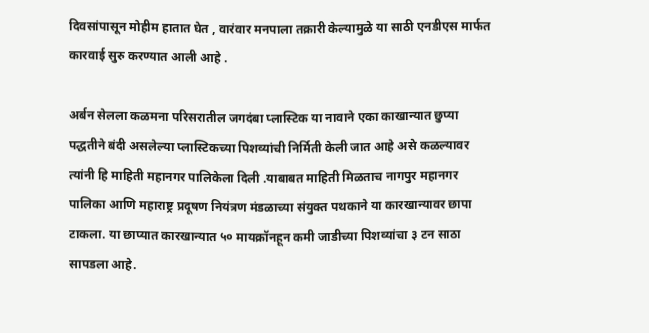दिवसांपासून मोहीम हातात घेत , वारंवार मनपाला तक्रारी केल्यामुळे या साठी एनडीएस मार्फत कारवाई सुरु करण्यात आली आहे .

अर्बन सेलला कळमना परिसरातील जगदंबा प्लास्टिक या नावाने एका काखान्यात छुप्या पद्धतीने बंदी असलेल्या प्लास्टिकच्या पिशव्यांची निर्मिती केली जात आहे असे कळल्यावर त्यांनी हि माहिती महानगर पालिकेला दिली .याबाबत माहिती मिळताच नागपुर महानगर पालिका आणि महाराष्ट्र प्रदूषण नियंत्रण मंडळाच्या संयुक्त पथकाने या कारखान्यावर छापा टाकला. या छाप्यात कारखान्यात ५० मायक्रॉनहून कमी जाडीच्या पिशव्यांचा ३ टन साठा सापडला आहे.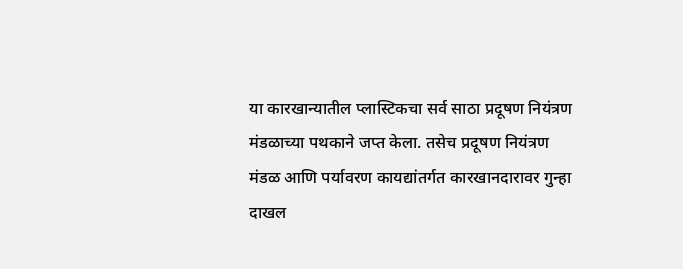या कारखान्यातील प्लास्टिकचा सर्व साठा प्रदूषण नियंत्रण मंडळाच्या पथकाने जप्त केला. तसेच प्रदूषण नियंत्रण मंडळ आणि पर्यावरण कायद्यांतर्गत कारखानदारावर गुन्हा दाखल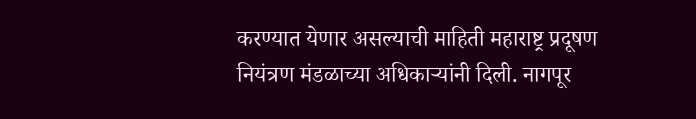करण्यात येणार असल्याची माहिती महाराष्ट्र प्रदूषण नियंत्रण मंडळाच्या अधिकाऱ्यांनी दिली. नागपूर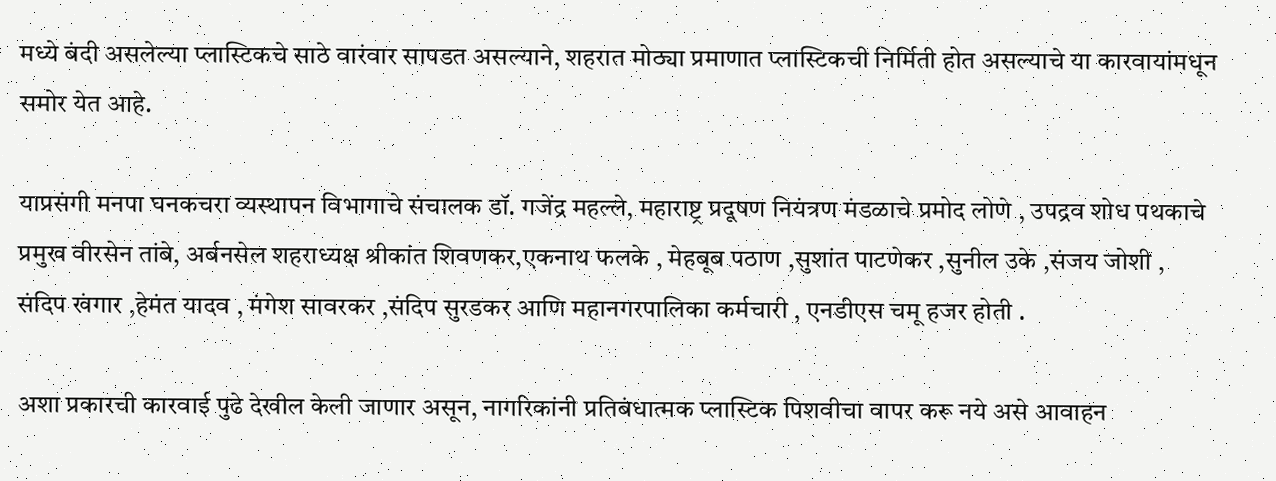मध्ये बंदी असलेल्या प्लास्टिकचे साठे वारंवार सापडत असल्याने, शहरात मोठ्या प्रमाणात प्लास्टिकची निर्मिती होत असल्याचे या कारवायांमधून समोर येत आहे.

याप्रसंगी मनपा घनकचरा व्यस्थापन विभागाचे संचालक डॉ. गजेंद्र महल्ले, महाराष्ट्र प्रदूषण नियंत्रण मंडळाचे प्रमोद लोणे , उपद्रव शोध पथकाचे प्रमुख वीरसेन तांबे, अर्बनसेल शहराध्यक्ष श्रीकांत शिवणकर,एकनाथ फलके , मेहबूब पठाण ,सुशांत पाटणेकर ,सुनील उके ,संजय जोशी , संदिप खंगार ,हेमंत यादव , मंगेश सावरकर ,संदिप सुरडकर आणि महानगरपालिका कर्मचारी , एनडीएस चमू हजर होती .

अशा प्रकारची कारवाई पुढे देखील केली जाणार असून, नागरिकांनी प्रतिबंधात्मक प्लास्टिक पिशवीचा वापर करू नये असे आवाहन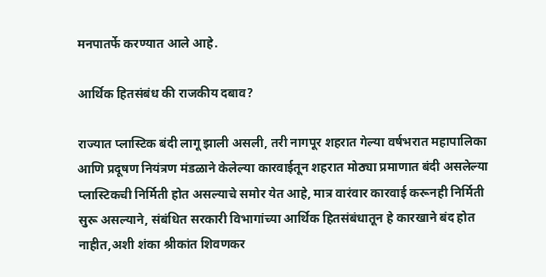मनपातर्फे करण्यात आले आहे.

आर्थिक हितसंबंध की राजकीय दबाव?

राज्यात प्लास्टिक बंदी लागू झाली असली, तरी नागपूर शहरात गेल्या वर्षभरात महापालिका आणि प्रदूषण नियंत्रण मंडळाने केलेल्या कारवाईतून शहरात मोठ्या प्रमाणात बंदी असलेल्या प्लास्टिकची निर्मिती होत असल्याचे समोर येत आहे, मात्र वारंवार कारवाई करूनही निर्मिती सुरू असल्याने, संबंधित सरकारी विभागांच्या आर्थिक हितसंबंधातून हे कारखाने बंद होत नाहीत,अशी शंका श्रीकांत शिवणकर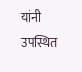यांनी उपस्थित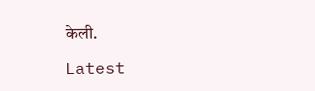केली.

Latest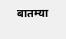बातम्या